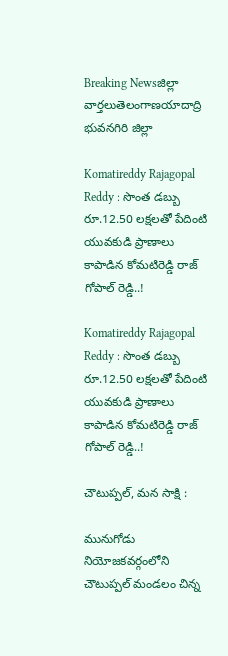Breaking Newsజిల్లా వార్తలుతెలంగాణయాదాద్రి భువనగిరి జిల్లా

Komatireddy Rajagopal Reddy : సొంత డబ్బు రూ.12.50 లక్షలతో పేదింటి యువకుడి ప్రాణాలు కాపాడిన కోమటిరెడ్డి రాజ్ గోపాల్ రెడ్డి..!

Komatireddy Rajagopal Reddy : సొంత డబ్బు రూ.12.50 లక్షలతో పేదింటి యువకుడి ప్రాణాలు కాపాడిన కోమటిరెడ్డి రాజ్ గోపాల్ రెడ్డి..!

చౌటుప్పల్, మన సాక్షి :

మునుగోడు నియోజకవర్గంలోని చౌటుప్పల్ మండలం చిన్న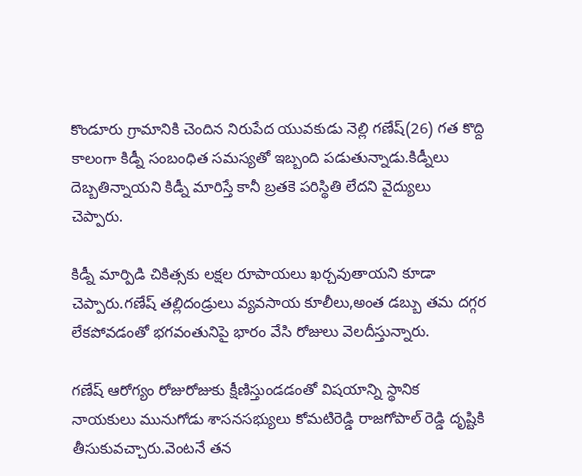కొండూరు గ్రామానికి చెందిన నిరుపేద యువకుడు నెల్లి గణేష్(26) గత కొద్ది కాలంగా కిడ్నీ సంబంధిత సమస్యతో ఇబ్బంది పడుతున్నాడు.కిడ్నీలు దెబ్బతిన్నాయని కిడ్నీ మారిస్తే కానీ బ్రతకె పరిస్థితి లేదని వైద్యులు చెప్పారు.

కిడ్నీ మార్పిడి చికిత్సకు లక్షల రూపాయలు ఖర్చవుతాయని కూడా చెప్పారు.గణేష్ తల్లిదండ్రులు వ్యవసాయ కూలీలు,అంత డబ్బు తమ దగ్గర లేకపోవడంతో భగవంతునిపై భారం వేసి రోజులు వెలదీస్తున్నారు.

గణేష్ ఆరోగ్యం రోజురోజుకు క్షీణిస్తుండడంతో విషయాన్ని స్థానిక నాయకులు మునుగోడు శాసనసభ్యులు కోమటిరెడ్డి రాజగోపాల్ రెడ్డి దృష్టికి తీసుకువచ్చారు.వెంటనే తన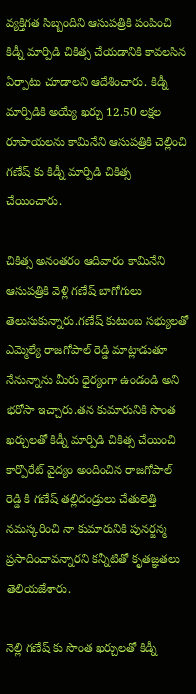వ్యక్తిగత సిబ్బందిని ఆసుపత్రికి పంపించి కిడ్నీ మార్పిడి చికిత్స చేయడానికి కావలసిన ఏర్పాటు చూడాలని ఆదేశించారు. కిడ్నీ మార్పిడికి అయ్యే ఖర్చు 12.50 లక్షల రూపాయలను కామినేని ఆసుపత్రికి చెల్లించి గణేష్ కు కిడ్నీ మార్పిడి చికిత్స చేయించారు.

చికిత్స అనంతరం ఆదివారం కామినేని ఆసుపత్రికి వెళ్లి గణేష్ బాగోగులు తెలుసుకున్నారు.గణేష్ కుటుంబ సభ్యులతో ఎమ్మెల్యే రాజగోపాల్ రెడ్డి మాట్లాడుతూ నేనున్నాను మీరు ధైర్యంగా ఉండండి అని భరోసా ఇచ్చారు.తన కుమారునికి సొంత ఖర్చులతో కిడ్నీ మార్పిడి చికిత్స చేయించి కార్పొరేట్ వైద్యం అందించిన రాజగోపాల్ రెడ్డి కి గణేష్ తల్లిదండ్రులు చేతులెత్తి నమస్కరించి నా కుమారునికి పునర్జన్మ ప్రసాదించావన్నారని కన్నీటితో కృతజ్ఞతలు తెలియజేశారు.

నెల్లి గణేష్ కు సొంత ఖర్చులతో కిడ్నీ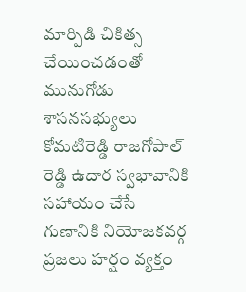మార్పిడి చికిత్స చేయించడంతో మునుగోడు శాసనసభ్యులు కోమటిరెడ్డి రాజగోపాల్ రెడ్డి ఉదార స్వభావానికి సహాయం చేసే గుణానికి నియోజకవర్గ ప్రజలు హర్షం వ్యక్తం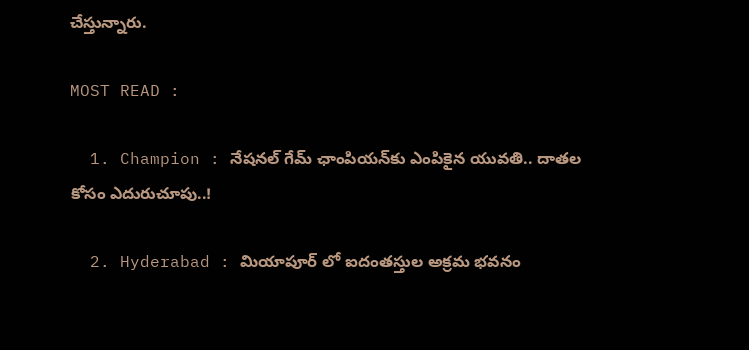చేస్తున్నారు.

MOST READ :

  1. Champion : నేషనల్ గేమ్ ఛాంపియన్‌కు ఎంపికైన యువతి.. దాతల కోసం ఎదురుచూపు..!

  2. Hyderabad : మియాపూర్ లో ఐదంతస్తుల అక్రమ భవనం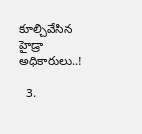కూల్చివేసిన హైడ్రా అధికారులు..!

  3.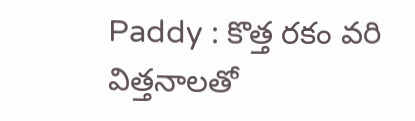Paddy : కొత్త రకం వరి విత్తనాలతో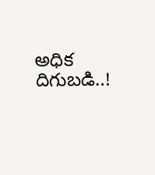అధిక దిగుబడి..!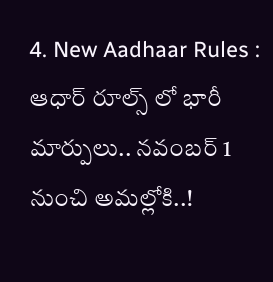4. New Aadhaar Rules : ఆధార్ రూల్స్ లో భారీ మార్పులు.. నవంబర్ 1 నుంచి అమల్లోకి..!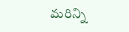మరిన్ని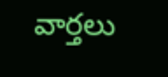వార్తలు